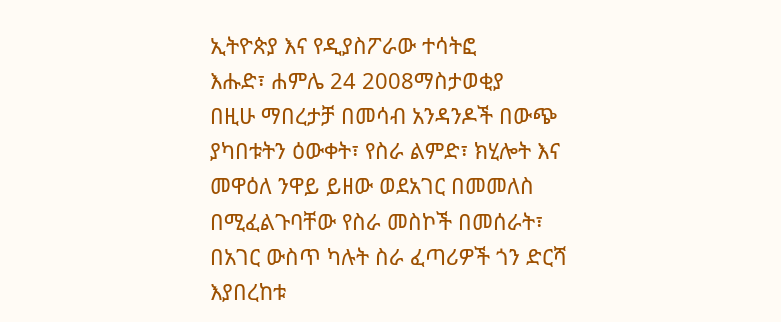ኢትዮጵያ እና የዲያስፖራው ተሳትፎ
እሑድ፣ ሐምሌ 24 2008ማስታወቂያ
በዚሁ ማበረታቻ በመሳብ አንዳንዶች በውጭ ያካበቱትን ዕውቀት፣ የስራ ልምድ፣ ክሂሎት እና መዋዕለ ንዋይ ይዘው ወደአገር በመመለስ በሚፈልጉባቸው የስራ መስኮች በመሰራት፣ በአገር ውስጥ ካሉት ስራ ፈጣሪዎች ጎን ድርሻ እያበረከቱ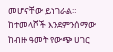መሆናቸው ይነገራል። ከተመላሾች እንደምንሰማው ከብዙ ዓመት የውጭ ሀገር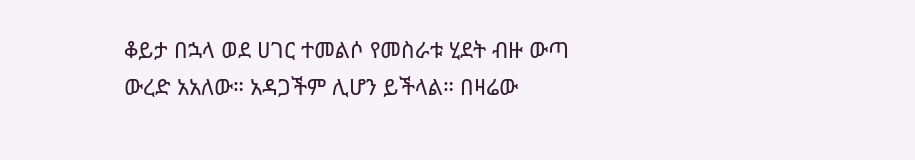ቆይታ በኋላ ወደ ሀገር ተመልሶ የመስራቱ ሂደት ብዙ ውጣ ውረድ አአለው። አዳጋችም ሊሆን ይችላል። በዛሬው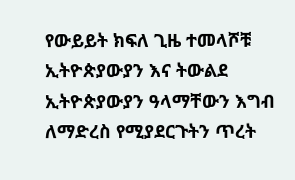የውይይት ክፍለ ጊዜ ተመላሾቹ ኢትዮጵያውያን እና ትውልደ ኢትዮጵያውያን ዓላማቸውን እግብ ለማድረስ የሚያደርጉትን ጥረት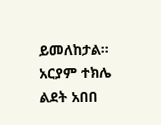ይመለከታል።
አርያም ተክሌ
ልደት አበበ